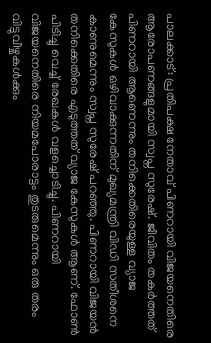പാലക്കാട്: പ്രതിപക്ഷ നേതാവ് പിണറായി വിജയനെതിരെ ആരോപണങ്ങളുമായി സ്വപ്ന സുരേഷ്. ജീവിതം തകർത്തത് പിണറായി ആണെന്നും തനിക്കെതിരെയുള്ള വ്യാജ കേസുകൾ ഒഴിവാക്കുന്നതിന് മുഖ്യമന്ത്രി വിഡി സതീശനെ കാണുമെന്നും സ്വപ്ന സുരേഷ് പറഞ്ഞു. പിണറായി വിജയൻ തനിക്കെതിരെ എടുത്തത് വ്യാജ കേസുകൾ ആണ്. ഫോൺ പിടിച്ചു വെച്ച് രേഖകൾ വളച്ചൊടിച്ചു. പിണറായി വിജയനെതിരെ നിയമപോരാട്ടം തുടരുമെന്നും ഒരു തരം വിട്ടുവീഴ്ചകൾക്കും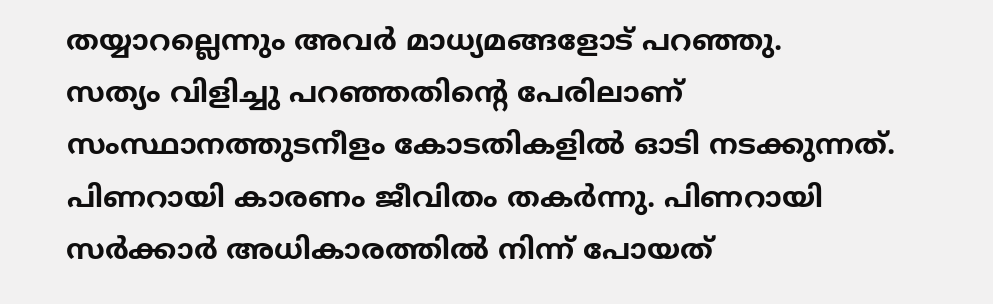തയ്യാറല്ലെന്നും അവർ മാധ്യമങ്ങളോട് പറഞ്ഞു.
സത്യം വിളിച്ചു പറഞ്ഞതിൻ്റെ പേരിലാണ് സംസ്ഥാനത്തുടനീളം കോടതികളിൽ ഓടി നടക്കുന്നത്. പിണറായി കാരണം ജീവിതം തകർന്നു. പിണറായി സർക്കാർ അധികാരത്തിൽ നിന്ന് പോയത്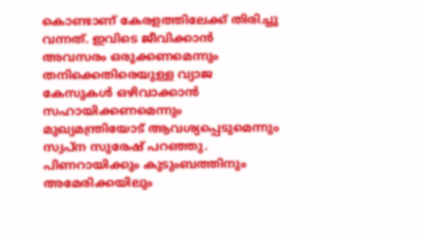കൊണ്ടാണ് കേരളത്തിലേക്ക് തിരിച്ചു വന്നത്. ഇവിടെ ജീവിക്കാൻ അവസരം ഒരുക്കണമെന്നും തനിക്കെതിരെയുള്ള വ്യാജ കേസുകൾ ഒഴിവാക്കാൻ സഹായിക്കണമെന്നും മുഖ്യമന്ത്രിയോട് ആവശ്യപ്പെടുമെന്നും സ്വപ്ന സുരേഷ് പറഞ്ഞു.
പിണറായിക്കും കുടുംബത്തിനും അമേരിക്കയിലും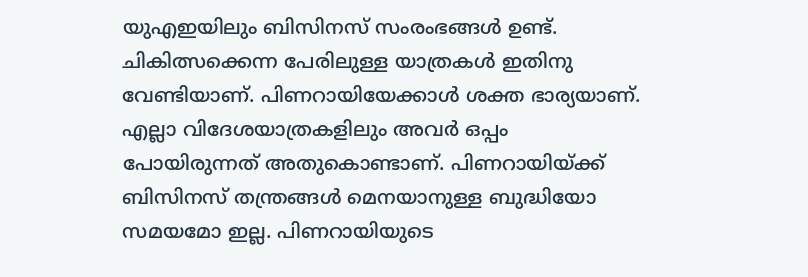യുഎഇയിലും ബിസിനസ് സംരംഭങ്ങൾ ഉണ്ട്. ചികിത്സക്കെന്ന പേരിലുള്ള യാത്രകൾ ഇതിനു വേണ്ടിയാണ്. പിണറായിയേക്കാൾ ശക്ത ഭാര്യയാണ്. എല്ലാ വിദേശയാത്രകളിലും അവർ ഒപ്പം പോയിരുന്നത് അതുകൊണ്ടാണ്. പിണറായിയ്ക്ക് ബിസിനസ് തന്ത്രങ്ങൾ മെനയാനുള്ള ബുദ്ധിയോ സമയമോ ഇല്ല. പിണറായിയുടെ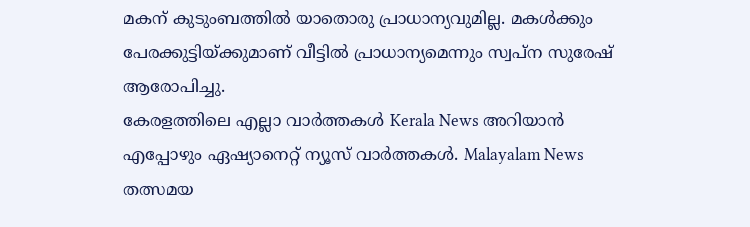മകന് കുടുംബത്തിൽ യാതൊരു പ്രാധാന്യവുമില്ല. മകൾക്കും പേരക്കുട്ടിയ്ക്കുമാണ് വീട്ടിൽ പ്രാധാന്യമെന്നും സ്വപ്ന സുരേഷ് ആരോപിച്ചു.
കേരളത്തിലെ എല്ലാ വാർത്തകൾ Kerala News അറിയാൻ എപ്പോഴും ഏഷ്യാനെറ്റ് ന്യൂസ് വാർത്തകൾ. Malayalam News തത്സമയ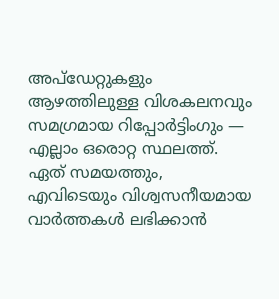അപ്ഡേറ്റുകളും ആഴത്തിലുള്ള വിശകലനവും സമഗ്രമായ റിപ്പോർട്ടിംഗും — എല്ലാം ഒരൊറ്റ സ്ഥലത്ത്. ഏത് സമയത്തും, എവിടെയും വിശ്വസനീയമായ വാർത്തകൾ ലഭിക്കാൻ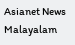Asianet News Malayalam